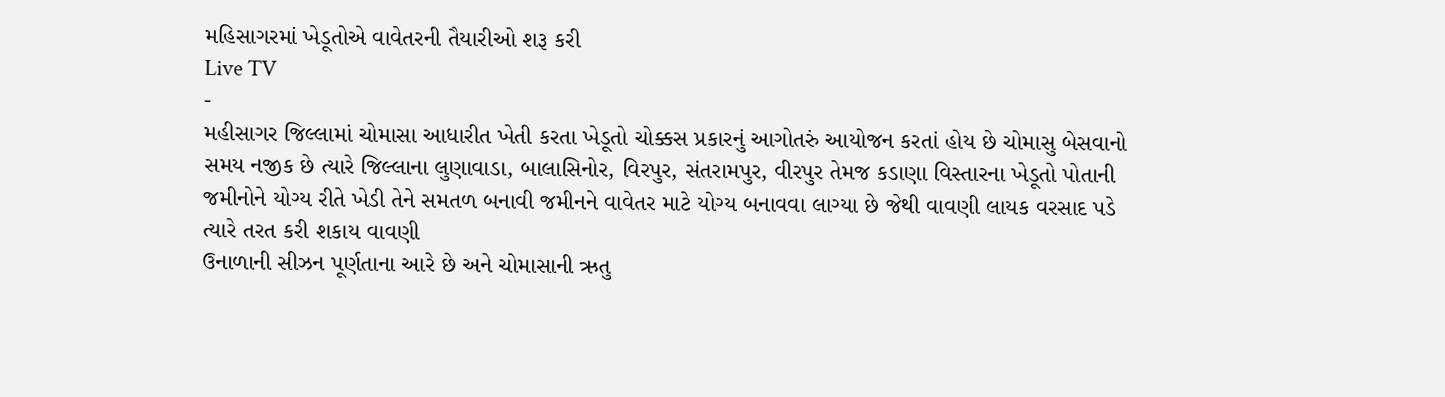મહિસાગરમાં ખેડૂતોએ વાવેતરની તૈયારીઓ શરૂ કરી
Live TV
-
મહીસાગર જિલ્લામાં ચોમાસા આધારીત ખેતી કરતા ખેડૂતો ચોક્કસ પ્રકારનું આગોતરું આયોજન કરતાં હોય છે ચોમાસુ બેસવાનો સમય નજીક છે ત્યારે જિલ્લાના લુણાવાડા, બાલાસિનોર, વિરપુર, સંતરામપુર, વીરપુર તેમજ કડાણા વિસ્તારના ખેડૂતો પોતાની જમીનોને યોગ્ય રીતે ખેડી તેને સમતળ બનાવી જમીનને વાવેતર માટે યોગ્ય બનાવવા લાગ્યા છે જેથી વાવણી લાયક વરસાદ પડે ત્યારે તરત કરી શકાય વાવણી
ઉનાળાની સીઝન પૂર્ણતાના આરે છે અને ચોમાસાની ઋતુ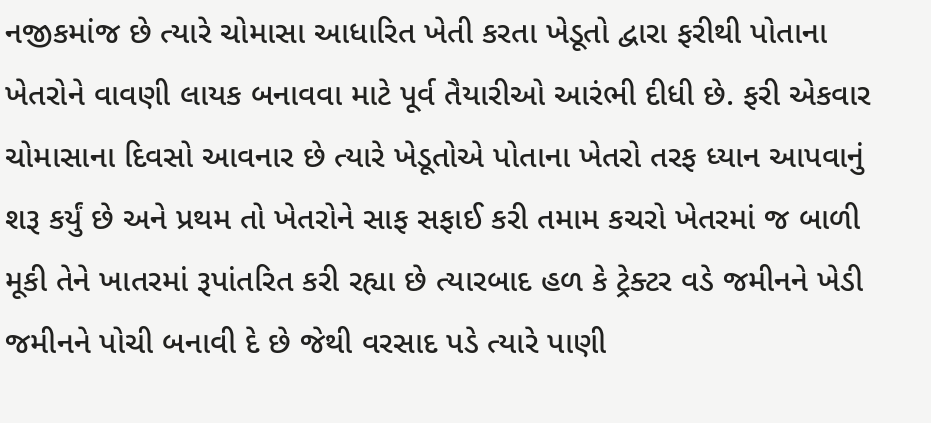નજીકમાંજ છે ત્યારે ચોમાસા આધારિત ખેતી કરતા ખેડૂતો દ્વારા ફરીથી પોતાના ખેતરોને વાવણી લાયક બનાવવા માટે પૂર્વ તૈયારીઓ આરંભી દીધી છે. ફરી એકવાર ચોમાસાના દિવસો આવનાર છે ત્યારે ખેડૂતોએ પોતાના ખેતરો તરફ ધ્યાન આપવાનું શરૂ કર્યું છે અને પ્રથમ તો ખેતરોને સાફ સફાઈ કરી તમામ કચરો ખેતરમાં જ બાળી મૂકી તેને ખાતરમાં રૂપાંતરિત કરી રહ્યા છે ત્યારબાદ હળ કે ટ્રેક્ટર વડે જમીનને ખેડી જમીનને પોચી બનાવી દે છે જેથી વરસાદ પડે ત્યારે પાણી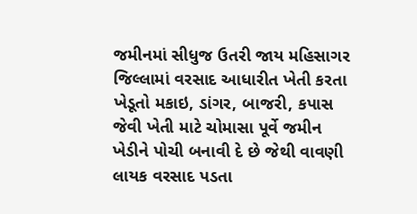જમીનમાં સીધુજ ઉતરી જાય મહિસાગર જિલ્લામાં વરસાદ આધારીત ખેતી કરતા ખેડૂતો મકાઇ, ડાંગર, બાજરી, કપાસ જેવી ખેતી માટે ચોમાસા પૂર્વે જમીન ખેડીને પોચી બનાવી દે છે જેથી વાવણી લાયક વરસાદ પડતા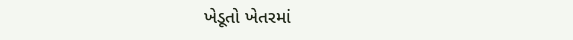ખેડૂતો ખેતરમાં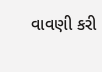વાવણી કરી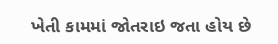ખેતી કામમાં જોતરાઇ જતા હોય છે